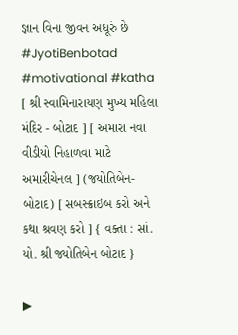જ્ઞાન વિના જીવન અધૂરું છે
#JyotiBenbotad #motivational #katha [ શ્રી સ્વામિનારાયણ મુખ્ય મહિલા મંદિર - બોટાદ ] [ અમારા નવા વીડીયો નિહાળવા માટે અમારીચેનલ ] (જયોતિબેન-બોટાદ) [ સબસ્ક્રાઇબ કરો અને કથા શ્રવણ કરો ] { વક્તા : સાં. યો. શ્રી જ્યોતિબેન બોટાદ }

▶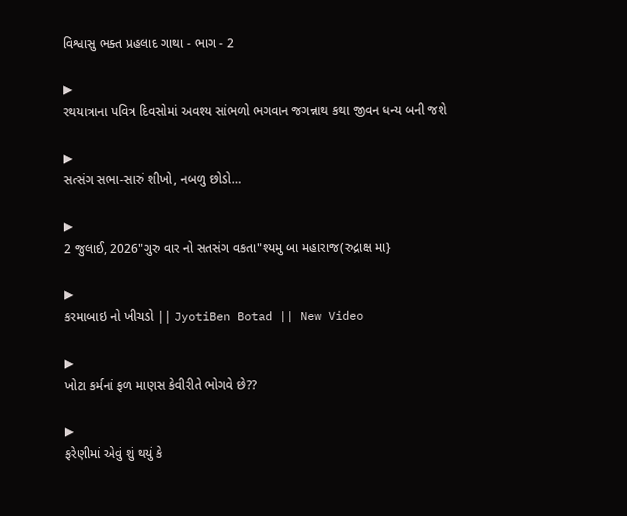વિશ્વાસુ ભક્ત પ્રહલાદ ગાથા - ભાગ - 2

▶
રથયાત્રાના પવિત્ર દિવસોમાં અવશ્ય સાંભળો ભગવાન જગન્નાથ કથા જીવન ધન્ય બની જશે

▶
સત્સંગ સભા-સારું શીખો, નબળુ છોડો…

▶
2 જુલાઈ, 2026"ગુરુ વાર નો સતસંગ વકતા"શ્યમુ બા મહારાજ(રુદ્રાક્ષ મા}

▶
કરમાબાઇ નો ખીચડો || JyotiBen Botad || New Video

▶
ખોટા કર્મનાં ફળ માણસ કેવીરીતે ભોગવે છે??

▶
ફરેણીમાં એવું શું થયું કે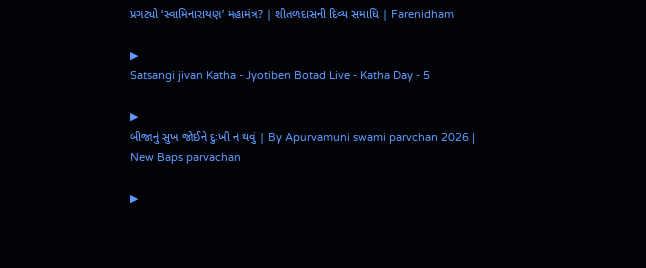પ્રગટ્યો ‘સ્વામિનારાયણ’ મહામંત્ર? | શીતળદાસની દિવ્ય સમાધિ | Farenidham

▶
Satsangi jivan Katha - Jyotiben Botad Live - Katha Day - 5

▶
બીજાનું સુખ જોઈને દુઃખી ન થવું | By Apurvamuni swami parvchan 2026 | New Baps parvachan

▶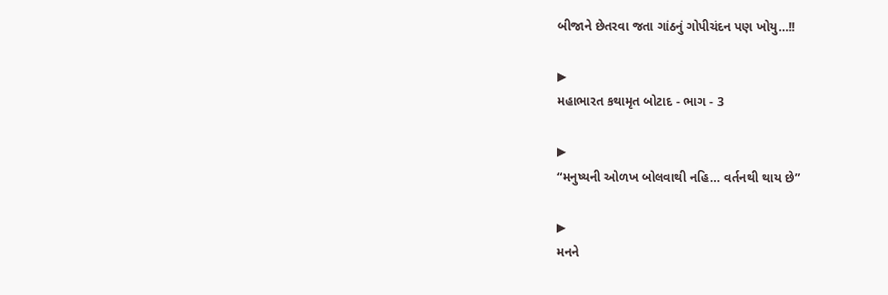બીજાને છેતરવા જતા ગાંઠનું ગોપીચંદન પણ ખોયુ…!!

▶
મહાભારત કથામૃત બોટાદ - ભાગ - 3

▶
“મનુષ્યની ઓળખ બોલવાથી નહિ… વર્તનથી થાય છે”

▶
મનને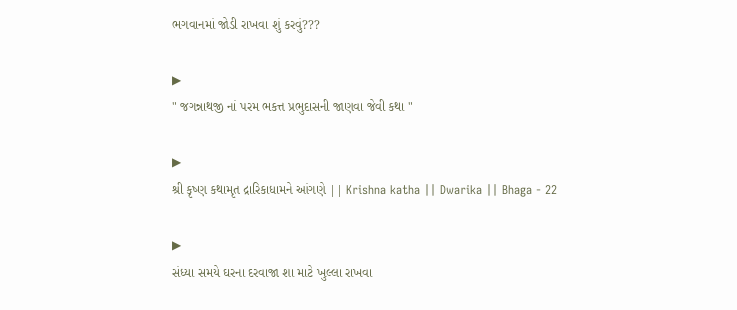ભગવાનમાં જોડી રાખવા શું કરવું???

▶
" જગન્નાથજી નાં પરમ ભકત્ત પ્રભુદાસની જાણવા જેવી કથા "

▶
શ્રી કૃષ્ણ કથામૃત દ્રારિકાધામને આંગણે || Krishna katha || Dwarika || Bhaga - 22

▶
સંધ્યા સમયે ઘરના દરવાજા શા માટે ખુલ્લા રાખવા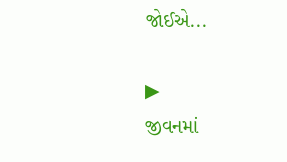જોઈએ...

▶
જીવનમાં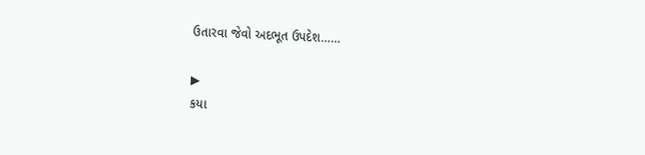ઉતારવા જેવો અદભૂત ઉપદેશ……

▶
કયા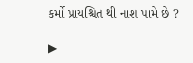કર્મો પ્રાયશ્ચિત થી નાશ પામે છે ?

▶